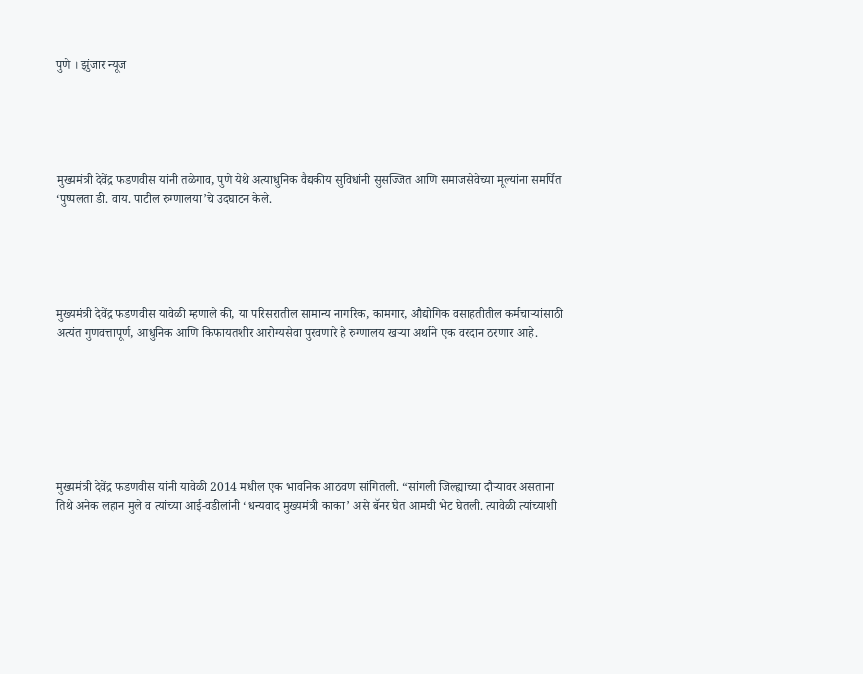पुणे । झुंजार न्यूज





मुख्यमंत्री देवेंद्र फडणवीस यांनी तळेगाव, पुणे येथे अत्याधुनिक वैद्यकीय सुविधांनी सुसज्जित आणि समाजसेवेच्या मूल्यांना समर्पित ‘पुष्पलता डी. वाय. पाटील रुग्णालया’चे उदघाटन केले.





मुख्यमंत्री देवेंद्र फडणवीस यावेळी म्हणाले की, या परिसरातील सामान्य नागरिक, कामगार, औद्योगिक वसाहतीतील कर्मचाऱ्यांसाठी अत्यंत गुणवत्तापूर्ण, आधुनिक आणि किफायतशीर आरोग्यसेवा पुरवणारे हे रुग्णालय खऱ्या अर्थाने एक वरदान ठरणार आहे.







मुख्यमंत्री देवेंद्र फडणवीस यांनी यावेळी 2014 मधील एक भावनिक आठवण सांगितली. “सांगली जिल्ह्याच्या दौऱ्यावर असताना तिथे अनेक लहान मुले व त्यांच्या आई-वडीलांनी ‘धन्यवाद मुख्यमंत्री काका’ असे बॅनर घेत आमची भेट घेतली. त्यावेळी त्यांच्याशी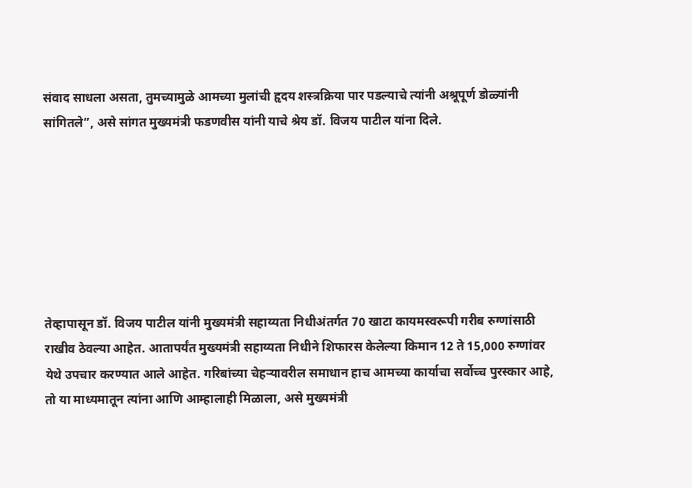संवाद साधला असता, तुमच्यामुळे आमच्या मुलांची हृदय शस्त्रक्रिया पार पडल्याचे त्यांनी अश्रूपूर्ण डोळ्यांनी सांगितले”, असे सांगत मुख्यमंत्री फडणवीस यांनी याचे श्रेय डॉ. विजय पाटील यांना दिले.







तेव्हापासून डॉ. विजय पाटील यांनी मुख्यमंत्री सहाय्यता निधीअंतर्गत 70 खाटा कायमस्वरूपी गरीब रुग्णांसाठी राखीव ठेवल्या आहेत. आतापर्यंत मुख्यमंत्री सहाय्यता निधीने शिफारस केलेल्या किमान 12 ते 15,000 रुग्णांवर येथे उपचार करण्यात आले आहेत. गरिबांच्या चेहऱ्यावरील समाधान हाच आमच्या कार्याचा सर्वोच्च पुरस्कार आहे, तो या माध्यमातून त्यांना आणि आम्हालाही मिळाला, असे मुख्यमंत्री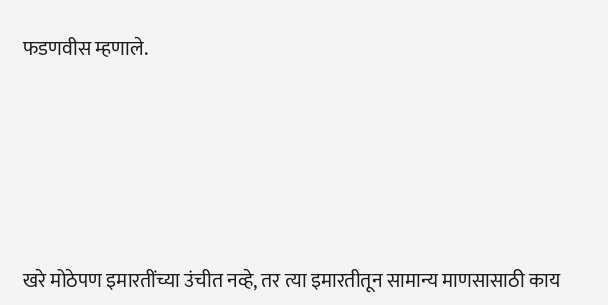फडणवीस म्हणाले.







खरे मोठेपण इमारतींच्या उंचीत नव्हे, तर त्या इमारतीतून सामान्य माणसासाठी काय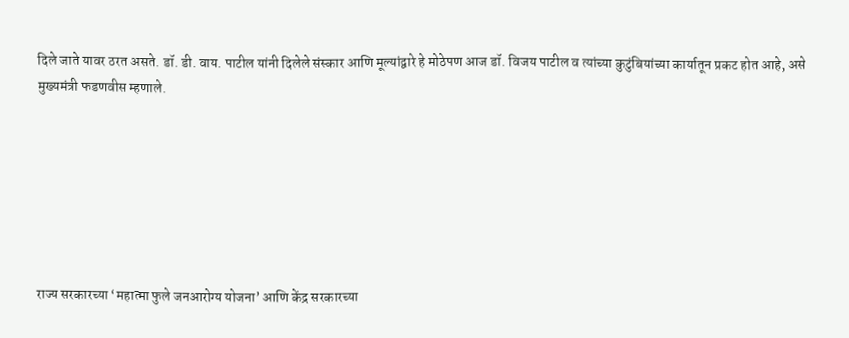दिले जाते यावर ठरत असते. डॉ. डी. वाय. पाटील यांनी दिलेले संस्कार आणि मूल्यांद्वारे हे मोठेपण आज डॉ. विजय पाटील व त्यांच्या कुटुंबियांच्या कार्यातून प्रकट होत आहे, असे मुख्यमंत्री फडणवीस म्हणाले.







राज्य सरकारच्या ‘महात्मा फुले जनआरोग्य योजना’ आणि केंद्र सरकारच्या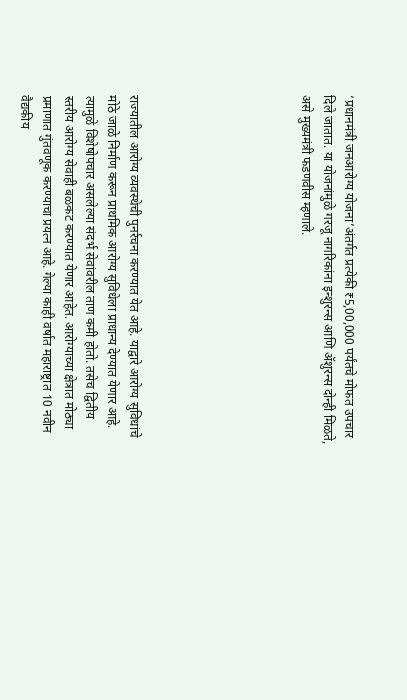‘प्रधानमंत्री जनआरोग्य योजना’अंतर्गत प्रत्येकी ₹5,00,000 पर्यंतचे मोफत उपचार दिले जातात. या योजनांमुळे गरजू नागरिकांना इन्शुरन्स आणि ॲशुरन्स दोन्ही मिळते, असे मुख्यमंत्री फडणवीस म्हणाले.







राज्यातील आरोग्य व्यवस्थेची पुनर्रचना करण्यात येत आहे. याद्वारे आरोग्य सुविधांचे मोठे जाळे निर्माण करून प्राथमिक आरोग्य सुविधेला प्राधान्य देण्यात येणार आहे. त्यामुळे विशेषोपचार असलेल्या संदर्भ सेवांवरील ताण कमी होतो. तसेच द्वितीय स्तरीय आरोग्य सेवाही बळकट करण्यात येणार आहेत. आरोग्याच्या क्षेत्रात मोठ्या प्रमाणात गुंतवणूक करण्याचा प्रयत्न आहे. गेल्या काही वर्षात महाराष्ट्रात 10 नवीन वैद्यकीय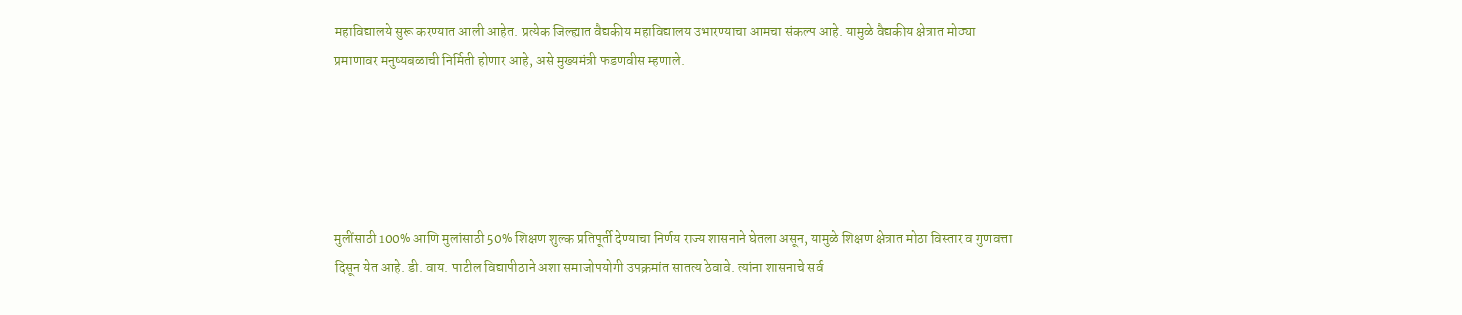महाविद्यालये सुरू करण्यात आली आहेत. प्रत्येक जिल्ह्यात वैद्यकीय महाविद्यालय उभारण्याचा आमचा संकल्प आहे. यामुळे वैद्यकीय क्षेत्रात मोठ्या प्रमाणावर मनुष्यबळाची निर्मिती होणार आहे, असे मुख्यमंत्री फडणवीस म्हणाले.





मुलींसाठी 100% आणि मुलांसाठी 50% शिक्षण शुल्क प्रतिपूर्ती देण्याचा निर्णय राज्य शासनाने घेतला असून, यामुळे शिक्षण क्षेत्रात मोठा विस्तार व गुणवत्ता दिसून येत आहे. डी. वाय. पाटील विद्यापीठाने अशा समाजोपयोगी उपक्रमांत सातत्य ठेवावे. त्यांना शासनाचे सर्व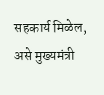सहकार्य मिळेल, असे मुख्यमंत्री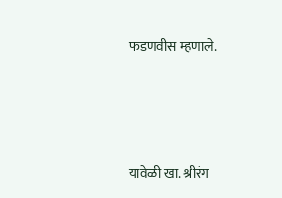फडणवीस म्हणाले.





यावेळी खा. श्रीरंग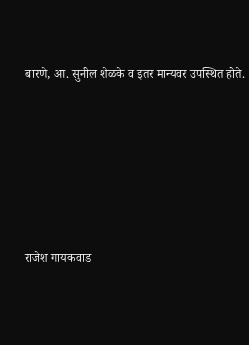बारणे, आ. सुनील शेळके व इतर मान्यवर उपस्थित होते.







राजेश गायकवाड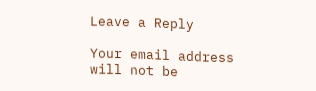Leave a Reply

Your email address will not be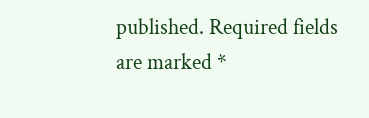published. Required fields are marked *